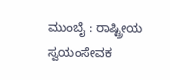ಮುಂಬೈ : ರಾಷ್ಟ್ರೀಯ ಸ್ವಯಂಸೇವಕ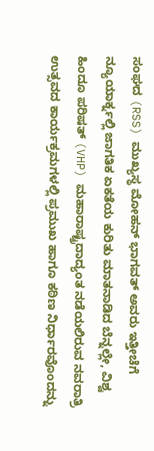ಸಂಘದ (RSS) ಮುಖ್ಯಸ್ಥ ಮೋಹನ್ ಭಾಗವತ್ ಅವರು ಇತ್ತೀಚೆಗೆ ನ್ಯೂಯಾರ್ಕ್ನಲ್ಲಿ ಜಾಗತಿಕ ಏಕತೆಯ ಕುರಿತು ಮಾತನಾಡಿದ ಬೆನ್ನಲ್ಲೇ, ವಿಶ್ವ ಹಿಂದೂ ಪರಿಷತ್ (VHP) ಮಹಾರಾಷ್ಟ್ರದಾದ್ಯಂತ ನಡೆಯಲಿರುವ ನವರಾತ್ರಿ ಉತ್ಸವದ ಕಾರ್ಯಕ್ರಮಗಳಲ್ಲಿ ಪ್ರಮುಖ ಹಾಗೂ ಕಠಿಣ ನಿರ್ಧಾರವೊಂದನ್ನು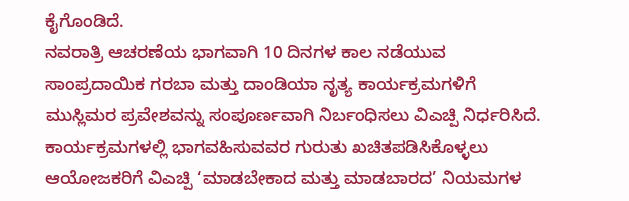ಕೈಗೊಂಡಿದೆ.
ನವರಾತ್ರಿ ಆಚರಣೆಯ ಭಾಗವಾಗಿ 10 ದಿನಗಳ ಕಾಲ ನಡೆಯುವ ಸಾಂಪ್ರದಾಯಿಕ ಗರಬಾ ಮತ್ತು ದಾಂಡಿಯಾ ನೃತ್ಯ ಕಾರ್ಯಕ್ರಮಗಳಿಗೆ ಮುಸ್ಲಿಮರ ಪ್ರವೇಶವನ್ನು ಸಂಪೂರ್ಣವಾಗಿ ನಿರ್ಬಂಧಿಸಲು ವಿಎಚ್ಪಿ ನಿರ್ಧರಿಸಿದೆ.
ಕಾರ್ಯಕ್ರಮಗಳಲ್ಲಿ ಭಾಗವಹಿಸುವವರ ಗುರುತು ಖಚಿತಪಡಿಸಿಕೊಳ್ಳಲು ಆಯೋಜಕರಿಗೆ ವಿಎಚ್ಪಿ ‘ಮಾಡಬೇಕಾದ ಮತ್ತು ಮಾಡಬಾರದ’ ನಿಯಮಗಳ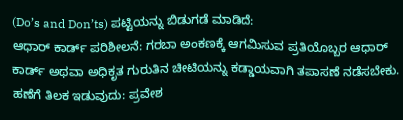(Do’s and Don’ts) ಪಟ್ಟಿಯನ್ನು ಬಿಡುಗಡೆ ಮಾಡಿದೆ:
ಆಧಾರ್ ಕಾರ್ಡ್ ಪರಿಶೀಲನೆ: ಗರಬಾ ಅಂಕಣಕ್ಕೆ ಆಗಮಿಸುವ ಪ್ರತಿಯೊಬ್ಬರ ಆಧಾರ್ ಕಾರ್ಡ್ ಅಥವಾ ಅಧಿಕೃತ ಗುರುತಿನ ಚೀಟಿಯನ್ನು ಕಡ್ಡಾಯವಾಗಿ ತಪಾಸಣೆ ನಡೆಸಬೇಕು.
ಹಣೆಗೆ ತಿಲಕ ಇಡುವುದು: ಪ್ರವೇಶ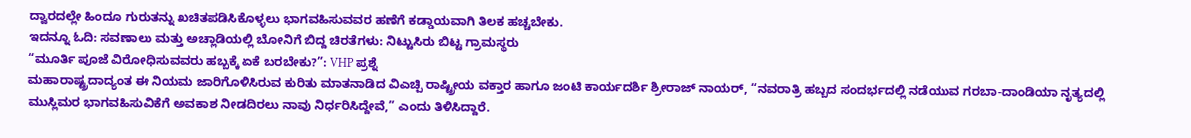ದ್ವಾರದಲ್ಲೇ ಹಿಂದೂ ಗುರುತನ್ನು ಖಚಿತಪಡಿಸಿಕೊಳ್ಳಲು ಭಾಗವಹಿಸುವವರ ಹಣೆಗೆ ಕಡ್ಡಾಯವಾಗಿ ತಿಲಕ ಹಚ್ಚಬೇಕು.
ಇದನ್ನೂ ಓದಿ: ಸವಣಾಲು ಮತ್ತು ಅಚ್ಲಾಡಿಯಲ್ಲಿ ಬೋನಿಗೆ ಬಿದ್ದ ಚಿರತೆಗಳು: ನಿಟ್ಟುಸಿರು ಬಿಟ್ಟ ಗ್ರಾಮಸ್ಥರು
“ಮೂರ್ತಿ ಪೂಜೆ ವಿರೋಧಿಸುವವರು ಹಬ್ಬಕ್ಕೆ ಏಕೆ ಬರಬೇಕು?”: VHP ಪ್ರಶ್ನೆ
ಮಹಾರಾಷ್ಟ್ರದಾದ್ಯಂತ ಈ ನಿಯಮ ಜಾರಿಗೊಳಿಸಿರುವ ಕುರಿತು ಮಾತನಾಡಿದ ವಿಎಚ್ಪಿ ರಾಷ್ಟ್ರೀಯ ವಕ್ತಾರ ಹಾಗೂ ಜಂಟಿ ಕಾರ್ಯದರ್ಶಿ ಶ್ರೀರಾಜ್ ನಾಯರ್, “ನವರಾತ್ರಿ ಹಬ್ಬದ ಸಂದರ್ಭದಲ್ಲಿ ನಡೆಯುವ ಗರಬಾ-ದಾಂಡಿಯಾ ನೃತ್ಯದಲ್ಲಿ ಮುಸ್ಲಿಮರ ಭಾಗವಹಿಸುವಿಕೆಗೆ ಅವಕಾಶ ನೀಡದಿರಲು ನಾವು ನಿರ್ಧರಿಸಿದ್ದೇವೆ,” ಎಂದು ತಿಳಿಸಿದ್ದಾರೆ.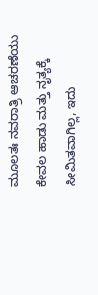ಮೂಲತಃ ನವರಾತ್ರಿ ಆಚರಣೆಯು ಕೇವಲ ಹಾಡು ಮತ್ತು ನೃತ್ಯಕ್ಕೆ ಸೀಮಿತವಾಗಿಲ್ಲ, ಇದು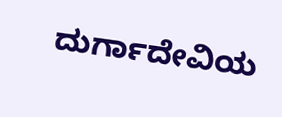ದುರ್ಗಾದೇವಿಯ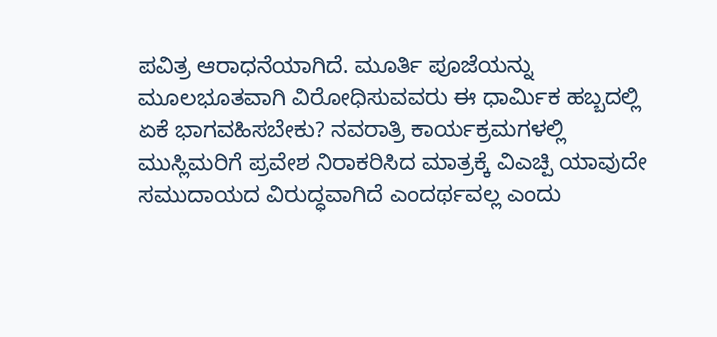ಪವಿತ್ರ ಆರಾಧನೆಯಾಗಿದೆ. ಮೂರ್ತಿ ಪೂಜೆಯನ್ನು ಮೂಲಭೂತವಾಗಿ ವಿರೋಧಿಸುವವರು ಈ ಧಾರ್ಮಿಕ ಹಬ್ಬದಲ್ಲಿ ಏಕೆ ಭಾಗವಹಿಸಬೇಕು? ನವರಾತ್ರಿ ಕಾರ್ಯಕ್ರಮಗಳಲ್ಲಿ ಮುಸ್ಲಿಮರಿಗೆ ಪ್ರವೇಶ ನಿರಾಕರಿಸಿದ ಮಾತ್ರಕ್ಕೆ ವಿಎಚ್ಪಿ ಯಾವುದೇ ಸಮುದಾಯದ ವಿರುದ್ಧವಾಗಿದೆ ಎಂದರ್ಥವಲ್ಲ ಎಂದು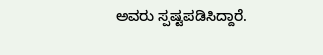ಅವರು ಸ್ಪಷ್ಟಪಡಿಸಿದ್ದಾರೆ.